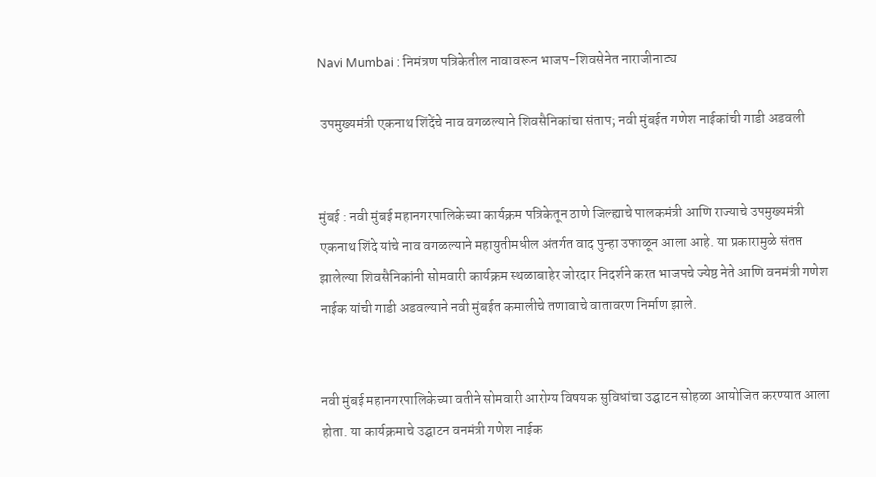Navi Mumbai : निमंत्रण पत्रिकेतील नावावरून भाजप-शिवसेनेत नाराजीनाट्य

 उपमुख्यमंत्री एकनाथ शिंदेंचे नाव वगळल्याने शिवसैनिकांचा संताप; नवी मुंबईत गणेश नाईकांची गाडी अडवली


मुंबई : नवी मुंबई महानगरपालिकेच्या कार्यक्रम पत्रिकेतून ठाणे जिल्ह्याचे पालकमंत्री आणि राज्याचे उपमुख्यमंत्री एकनाथ शिंदे यांचे नाव वगळल्याने महायुतीमधील अंतर्गत वाद पुन्हा उफाळून आला आहे. या प्रकारामुळे संतप्त झालेल्या शिवसैनिकांनी सोमवारी कार्यक्रम स्थळाबाहेर जोरदार निदर्शने करत भाजपचे ज्येष्ठ नेते आणि वनमंत्री गणेश नाईक यांची गाडी अडवल्याने नवी मुंबईत कमालीचे तणावाचे वातावरण निर्माण झाले.


नवी मुंबई महानगरपालिकेच्या वतीने सोमवारी आरोग्य विषयक सुविधांचा उद्घाटन सोहळा आयोजित करण्यात आला होता. या कार्यक्रमाचे उद्घाटन वनमंत्री गणेश नाईक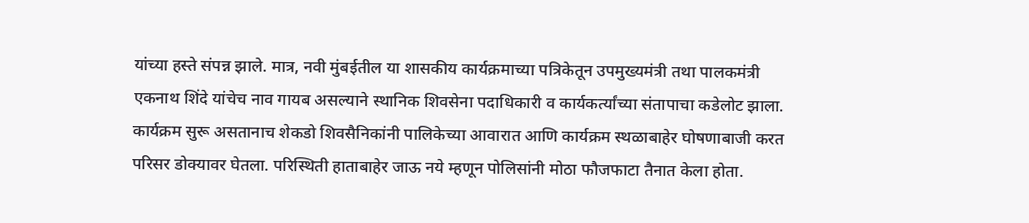यांच्या हस्ते संपन्न झाले. मात्र, नवी मुंबईतील या शासकीय कार्यक्रमाच्या पत्रिकेतून उपमुख्यमंत्री तथा पालकमंत्री एकनाथ शिंदे यांचेच नाव गायब असल्याने स्थानिक शिवसेना पदाधिकारी व कार्यकर्त्यांच्या संतापाचा कडेलोट झाला. कार्यक्रम सुरू असतानाच शेकडो शिवसैनिकांनी पालिकेच्या आवारात आणि कार्यक्रम स्थळाबाहेर घोषणाबाजी करत परिसर डोक्यावर घेतला. परिस्थिती हाताबाहेर जाऊ नये म्हणून पोलिसांनी मोठा फौजफाटा तैनात केला होता.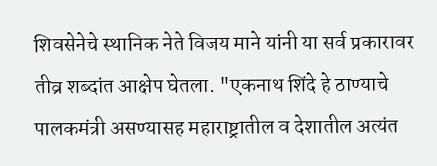शिवसेनेचे स्थानिक नेते विजय माने यांनी या सर्व प्रकारावर तीव्र शब्दांत आक्षेप घेतला. "एकनाथ शिंदे हे ठाण्याचे पालकमंत्री असण्यासह महाराष्ट्रातील व देशातील अत्यंत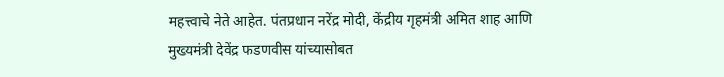महत्त्वाचे नेते आहेत. पंतप्रधान नरेंद्र मोदी, केंद्रीय गृहमंत्री अमित शाह आणि मुख्यमंत्री देवेंद्र फडणवीस यांच्यासोबत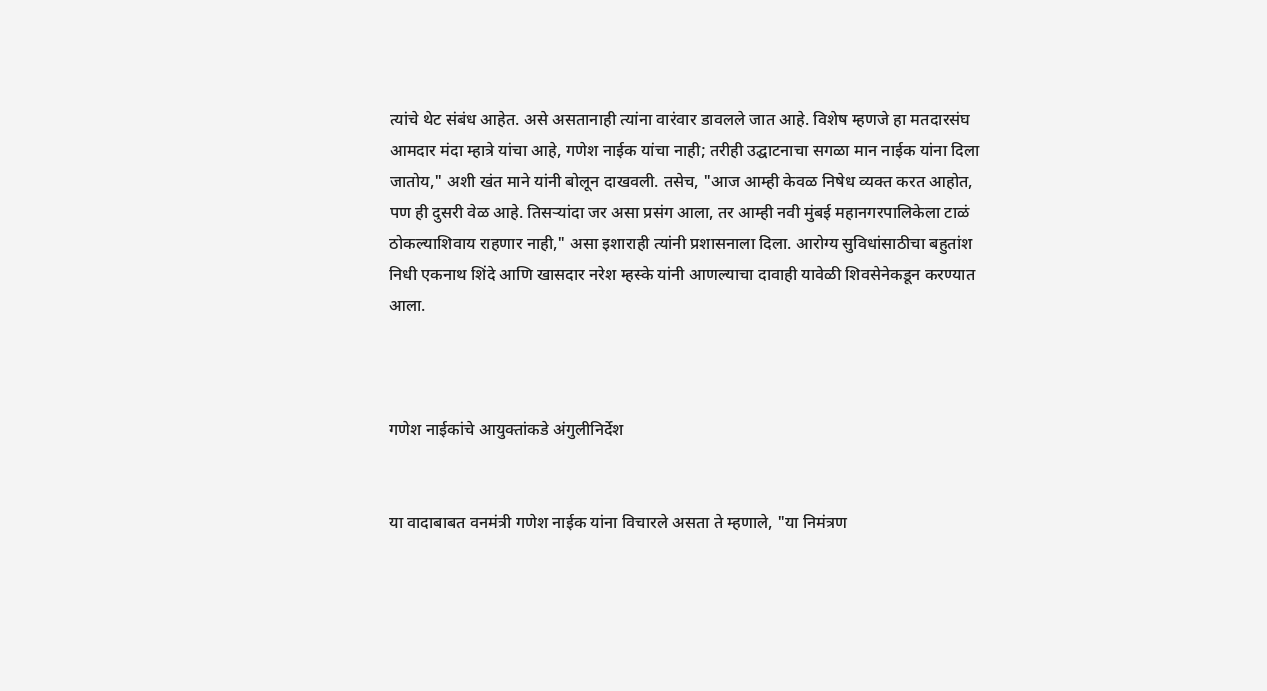त्यांचे थेट संबंध आहेत. असे असतानाही त्यांना वारंवार डावलले जात आहे. विशेष म्हणजे हा मतदारसंघ आमदार मंदा म्हात्रे यांचा आहे, गणेश नाईक यांचा नाही; तरीही उद्घाटनाचा सगळा मान नाईक यांना दिला जातोय," अशी खंत माने यांनी बोलून दाखवली. तसेच, "आज आम्ही केवळ निषेध व्यक्त करत आहोत, पण ही दुसरी वेळ आहे. तिसऱ्यांदा जर असा प्रसंग आला, तर आम्ही नवी मुंबई महानगरपालिकेला टाळं ठोकल्याशिवाय राहणार नाही," असा इशाराही त्यांनी प्रशासनाला दिला. आरोग्य सुविधांसाठीचा बहुतांश निधी एकनाथ शिंदे आणि खासदार नरेश म्हस्के यांनी आणल्याचा दावाही यावेळी शिवसेनेकडून करण्यात आला.



गणेश नाईकांचे आयुक्तांकडे अंगुलीनिर्देश


या वादाबाबत वनमंत्री गणेश नाईक यांना विचारले असता ते म्हणाले, "या निमंत्रण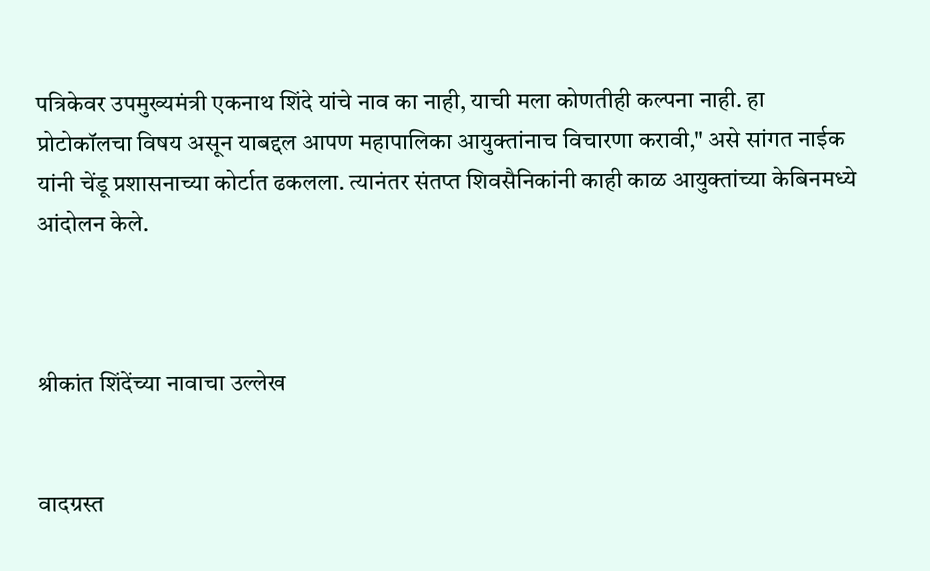पत्रिकेवर उपमुख्यमंत्री एकनाथ शिंदे यांचे नाव का नाही, याची मला कोणतीही कल्पना नाही. हा प्रोटोकॉलचा विषय असून याबद्दल आपण महापालिका आयुक्तांनाच विचारणा करावी," असे सांगत नाईक यांनी चेंडू प्रशासनाच्या कोर्टात ढकलला. त्यानंतर संतप्त शिवसैनिकांनी काही काळ आयुक्तांच्या केबिनमध्ये आंदोलन केले.



श्रीकांत शिंदेंच्या नावाचा उल्लेख


वादग्रस्त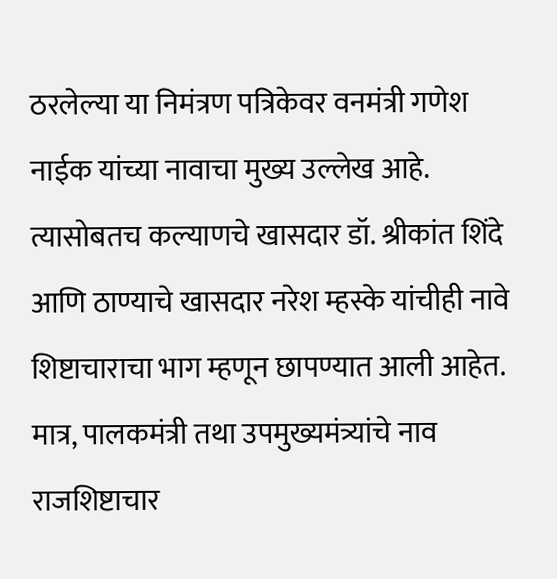ठरलेल्या या निमंत्रण पत्रिकेवर वनमंत्री गणेश नाईक यांच्या नावाचा मुख्य उल्लेख आहे. त्यासोबतच कल्याणचे खासदार डॉ. श्रीकांत शिंदे आणि ठाण्याचे खासदार नरेश म्हस्के यांचीही नावे शिष्टाचाराचा भाग म्हणून छापण्यात आली आहेत. मात्र, पालकमंत्री तथा उपमुख्यमंत्र्यांचे नाव राजशिष्टाचार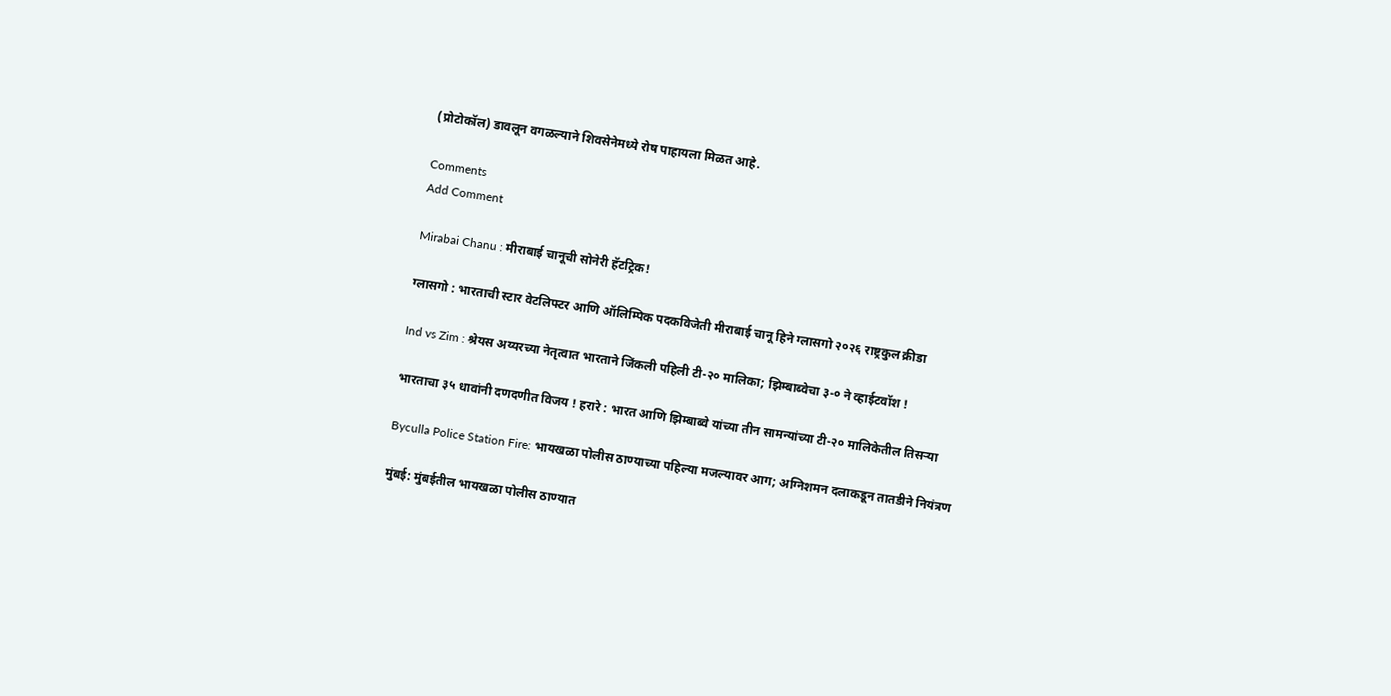(प्रोटोकॉल) डावलून वगळल्याने शिवसेनेमध्ये रोष पाहायला मिळत आहे.

Comments
Add Comment

Mirabai Chanu : मीराबाई चानूची सोनेरी हॅटट्रिक!

ग्लासगो : भारताची स्टार वेटलिफ्टर आणि ऑलिम्पिक पदकविजेती मीराबाई चानू हिने ग्लासगो २०२६ राष्ट्रकुल क्रीडा

Ind vs Zim : श्रेयस अय्यरच्या नेतृत्वात भारताने जिंकली पहिली टी-२० मालिका; झिम्बाब्वेचा ३-० ने व्हाईटवॉश !

भारताचा ३५ धावांनी दणदणीत विजय ! हरारे : भारत आणि झिम्बाब्वे यांच्या तीन सामन्यांच्या टी-२० मालिकेतील तिसऱ्या

Byculla Police Station Fire: भायखळा पोलीस ठाण्याच्या पहिल्या मजल्यावर आग; अग्निशमन दलाकडून तातडीने नियंत्रण

मुंबई: मुंबईतील भायखळा पोलीस ठाण्यात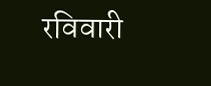रविवारी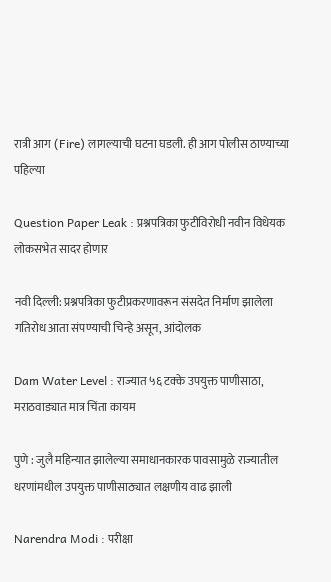रात्री आग (Fire) लागल्याची घटना घडली. ही आग पोलीस ठाण्याच्या पहिल्या

Question Paper Leak : प्रश्नपत्रिका फुटीविरोधी नवीन विधेयक लोकसभेत सादर होणार

नवी दिल्ली: प्रश्नपत्रिका फुटीप्रकरणावरून संसदेत निर्माण झालेला गतिरोध आता संपण्याची चिन्हे असून, आंदोलक

Dam Water Level : राज्यात ५६ टक्के उपयुक्त पाणीसाठा, मराठवाड्यात मात्र चिंता कायम

पुणे : जुलै महिन्यात झालेल्या समाधानकारक पावसामुळे राज्यातील धरणांमधील उपयुक्त पाणीसाठ्यात लक्षणीय वाढ झाली

Narendra Modi : परीक्षा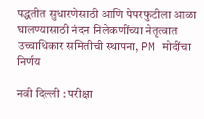पद्धतीत सुधारणेसाठी आणि पेपरफुटीला आळा घालण्यासाठी नंदन निलेकणींच्या नेतृत्वात उच्चाधिकार समितीची स्थापना, PM मोदींचा निर्णय

नवी दिल्ली : परीक्षा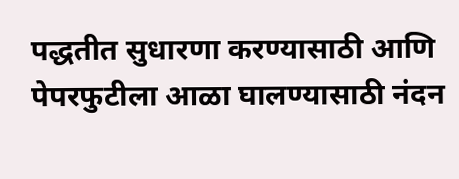पद्धतीत सुधारणा करण्यासाठी आणि पेपरफुटीला आळा घालण्यासाठी नंदन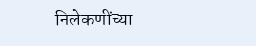निलेकणींच्या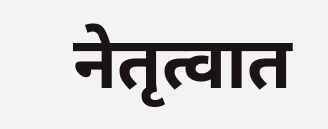नेतृत्वात